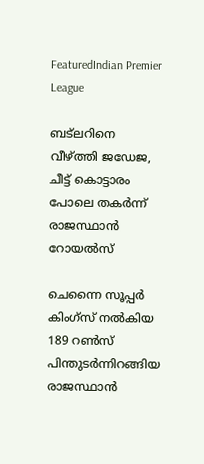FeaturedIndian Premier League

ബട്‍ലറിനെ വീഴ്ത്തി ജഡേജ, ചീട്ട് കൊട്ടാരം പോലെ തകര്‍ന്ന് രാജസ്ഥാന്‍ റോയല്‍സ്

ചെന്നൈ സൂപ്പര്‍ കിംഗ്സ് നല്‍കിയ 189 റണ്‍സ് പിന്തുടര്‍ന്നിറങ്ങിയ രാജസ്ഥാന്‍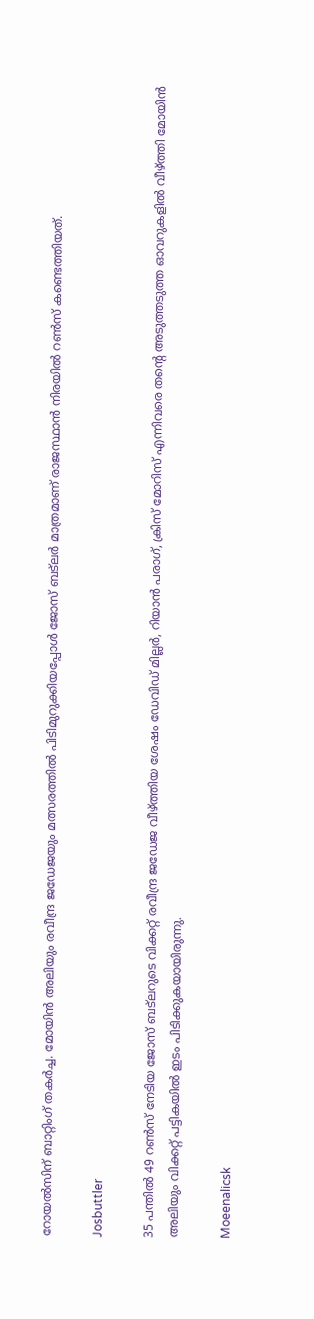റോയല്‍സിന് ബാറ്റിംഗ് തകര്‍ച്ച. മോയിന്‍ അലിയും രവീന്ദ്ര ജഡേജയും മത്സരത്തില്‍ പിടിമുറുക്കിയപ്പോള്‍ ജോസ് ബട്‍ലര്‍ മാത്രമാണ് രാജസ്ഥാന്‍ നിരയില്‍ റണ്‍സ് കണ്ടെത്തിയത്.

Josbuttler

35 പന്തില്‍ 49 റണ്‍സ് നേടിയ ജോസ് ബട്‍ലറുടെ വിക്കറ്റ് രവീന്ദ്ര ജഡേജ വീഴ്ത്തിയ ശേഷം ഡേവിഡ് മില്ലര്‍, റിയാന്‍ പരാഗ്, ക്രിസ് മോറിസ് എന്നിവരെ തന്റെ അടുത്തടുത്ത ഓവറുകളില്‍ വീഴ്ത്തി മോയിന്‍ അലിയും വിക്കറ്റ് പട്ടികയില്‍ ഇടം പിടിക്കുകയായിരുന്നു.

Moeenalicsk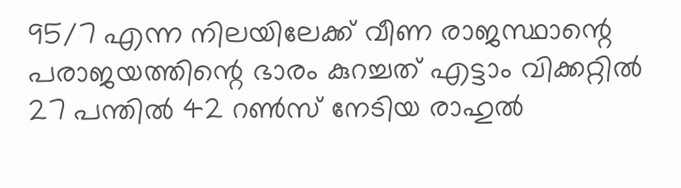95/7 എന്ന നിലയിലേക്ക് വീണ രാജസ്ഥാന്റെ പരാജയത്തിന്റെ ഭാരം കുറച്ചത് എട്ടാം വിക്കറ്റില്‍ 27 പന്തില്‍ 42 റണ്‍സ് നേടിയ രാഹുല്‍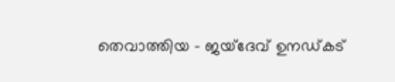തെവാത്തിയ – ജയ്ദേവ് ഉനഡ്കട്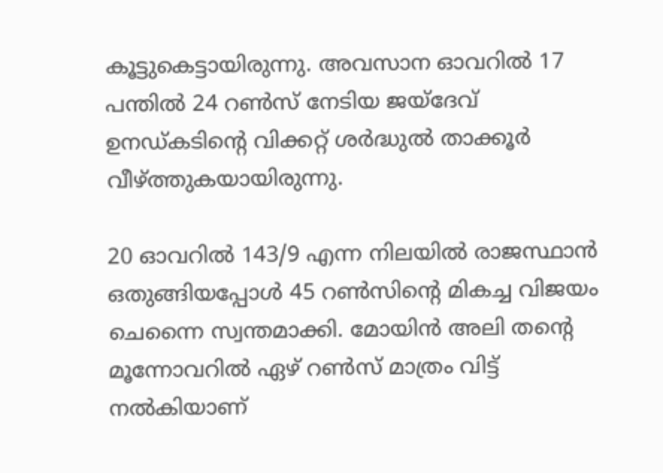കൂട്ടുകെട്ടായിരുന്നു. അവസാന ഓവറില്‍ 17 പന്തില്‍ 24 റണ്‍സ് നേടിയ ജയ്ദേവ് ഉനഡ്കടിന്റെ വിക്കറ്റ് ശര്‍ദ്ധുല്‍ താക്കൂര്‍ വീഴ്ത്തുകയായിരുന്നു.

20 ഓവറില്‍ 143/9 എന്ന നിലയില്‍ രാജസ്ഥാന്‍ ഒതുങ്ങിയപ്പോള്‍ 45 റണ്‍സിന്റെ മികച്ച വിജയം ചെന്നൈ സ്വന്തമാക്കി. മോയിന്‍ അലി തന്റെ മൂന്നോവറില്‍ ഏഴ് റണ്‍സ് മാത്രം വിട്ട് നല്‍കിയാണ്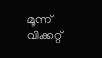മൂന്ന് വിക്കറ്റ്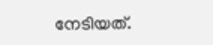നേടിയത്.